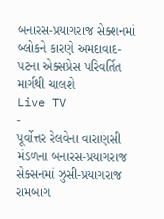બનારસ-પ્રયાગરાજ સેક્શનમાં બ્લોકને કારણે અમદાવાદ-પટના એક્સપ્રેસ પરિવર્તિત માર્ગથી ચાલશે
Live TV
-
પૂર્વોત્તર રેલવેના વારાણસી મંડળના બનારસ-પ્રયાગરાજ સેક્સનમાં ઝુસી-પ્રયાગરાજ રામબાગ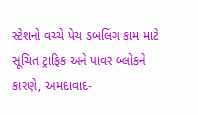સ્ટેશનો વચ્ચે પેચ ડબલિંગ કામ માટે સૂચિત ટ્રાફિક અને પાવર બ્લોકને કારણે, અમદાવાદ-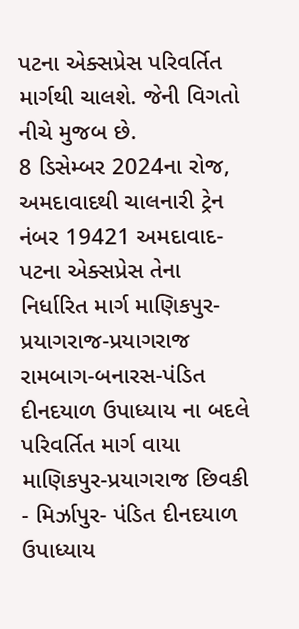પટના એક્સપ્રેસ પરિવર્તિત માર્ગથી ચાલશે. જેની વિગતો નીચે મુજબ છે.
8 ડિસેમ્બર 2024ના રોજ, અમદાવાદથી ચાલનારી ટ્રેન નંબર 19421 અમદાવાદ-પટના એક્સપ્રેસ તેના નિર્ધારિત માર્ગ માણિકપુર-પ્રયાગરાજ-પ્રયાગરાજ રામબાગ-બનારસ-પંડિત દીનદયાળ ઉપાધ્યાય ના બદલે પરિવર્તિત માર્ગ વાયા માણિકપુર-પ્રયાગરાજ છિવકી - મિર્ઝાપુર- પંડિત દીનદયાળ ઉપાધ્યાય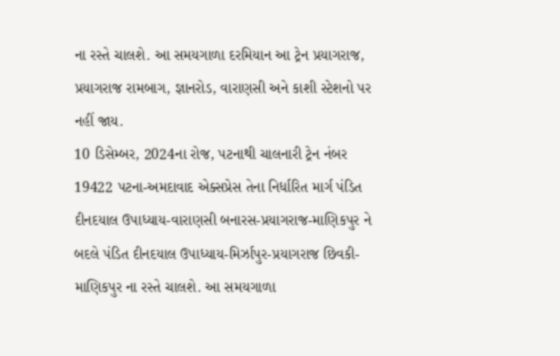ના રસ્તે ચાલશે. આ સમયગાળા દરમિયાન આ ટ્રેન પ્રયાગરાજ, પ્રયાગરાજ રામબાગ, જ્ઞાનરોડ, વારાણસી અને કાશી સ્ટેશનો પર નહીં જાય.
10 ડિસેમ્બર, 2024ના રોજ, પટનાથી ચાલનારી ટ્રેન નંબર 19422 પટના-અમદાવાદ એક્સપ્રેસ તેના નિર્ધારિત માર્ગ પંડિત દીનદયાલ ઉપાધ્યાય-વારાણસી બનારસ-પ્રયાગરાજ-માણિકપુર ને બદલે પંડિત દીનદયાલ ઉપાધ્યાય-મિર્ઝાપુર-પ્રયાગરાજ છિવકી-માણિકપુર ના રસ્તે ચાલશે. આ સમયગાળા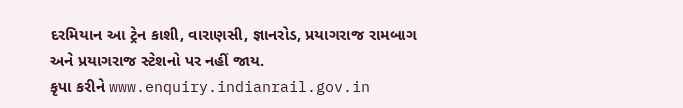દરમિયાન આ ટ્રેન કાશી, વારાણસી, જ્ઞાનરોડ, પ્રયાગરાજ રામબાગ અને પ્રયાગરાજ સ્ટેશનો પર નહીં જાય.
કૃપા કરીને www.enquiry.indianrail.gov.in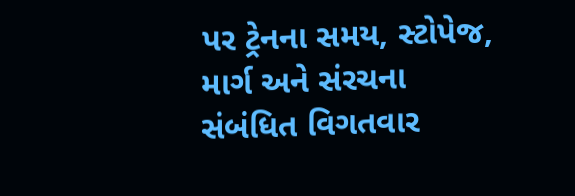પર ટ્રેનના સમય, સ્ટોપેજ, માર્ગ અને સંરચના સંબંધિત વિગતવાર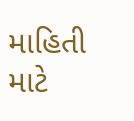માહિતી માટે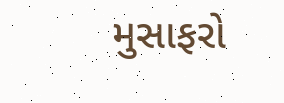મુસાફરો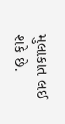મુલાકાત લઈ શકે છે.